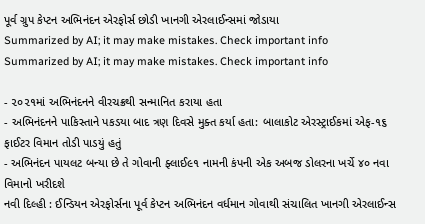પૂર્વ ગ્રુપ કેપ્ટન અભિનંદન એરફોર્સ છોડી ખાનગી એરલાઈન્સમાં જોડાયા
Summarized by AI; it may make mistakes. Check important info
Summarized by AI; it may make mistakes. Check important info

- ૨૦૨૧માં અભિનંદનને વીરચક્રથી સન્માનિત કરાયા હતા
- અભિનંદનને પાકિસ્તાને પકડયા બાદ ત્રણ દિવસે મુક્ત કર્યા હતા: બાલાકોટ એરસ્ટ્રાઈકમાં એફ-૧૬ ફાઈટર વિમાન તોડી પાડયું હતું
- અભિનંદન પાયલટ બન્યા છે તે ગોવાની ફ્લાઈ૯૧ નામની કંપની એક અબજ ડોલરના ખર્ચે ૪૦ નવા વિમાનો ખરીદશે
નવી દિલ્હી : ઈન્ડિયન એરફોર્સના પૂર્વ કેપ્ટન અભિનંદન વર્ધમાન ગોવાથી સંચાલિત ખાનગી એરલાઈન્સ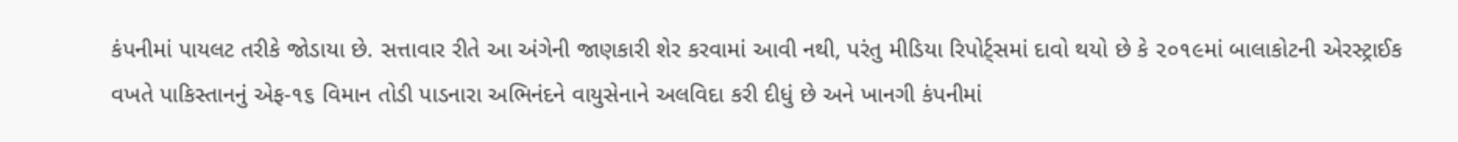કંપનીમાં પાયલટ તરીકે જોડાયા છે. સત્તાવાર રીતે આ અંગેની જાણકારી શેર કરવામાં આવી નથી, પરંતુ મીડિયા રિપોર્ટ્સમાં દાવો થયો છે કે ૨૦૧૯માં બાલાકોટની એરસ્ટ્રાઈક વખતે પાકિસ્તાનનું એફ-૧૬ વિમાન તોડી પાડનારા અભિનંદને વાયુસેનાને અલવિદા કરી દીધું છે અને ખાનગી કંપનીમાં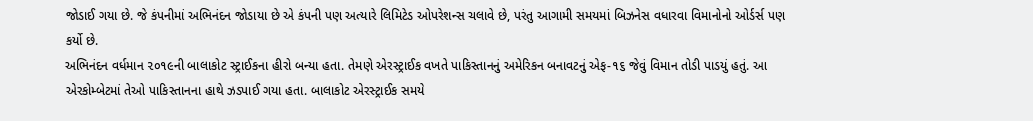જોડાઈ ગયા છે. જે કંપનીમાં અભિનંદન જોડાયા છે એ કંપની પણ અત્યારે લિમિટેડ ઓપરેશન્સ ચલાવે છે, પરંતુ આગામી સમયમાં બિઝનેસ વધારવા વિમાનોનો ઓર્ડર્સ પણ કર્યો છે.
અભિનંદન વર્ધમાન ૨૦૧૯ની બાલાકોટ સ્ટ્રાઈકના હીરો બન્યા હતા. તેમણે એરસ્ટ્રાઈક વખતે પાકિસ્તાનનું અમેરિકન બનાવટનું એફ-૧૬ જેવું વિમાન તોડી પાડયું હતું. આ એરકોમ્બેટમાં તેઓ પાકિસ્તાનના હાથે ઝડપાઈ ગયા હતા. બાલાકોટ એરસ્ટ્રાઈક સમયે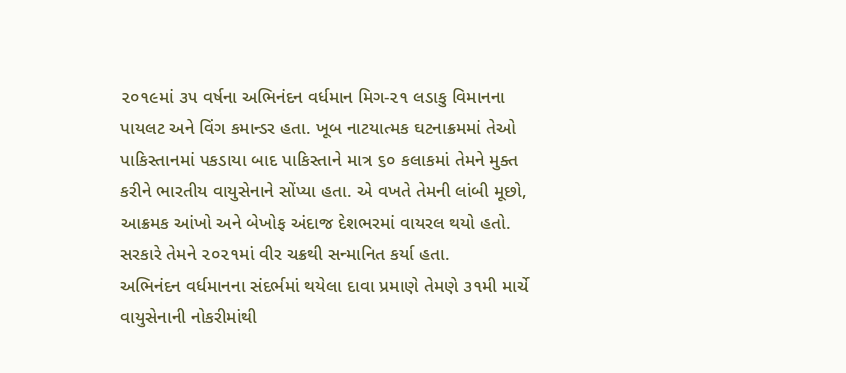૨૦૧૯માં ૩૫ વર્ષના અભિનંદન વર્ધમાન મિગ-૨૧ લડાકુ વિમાનના પાયલટ અને વિંગ કમાન્ડર હતા. ખૂબ નાટયાત્મક ઘટનાક્રમમાં તેઓ પાકિસ્તાનમાં પકડાયા બાદ પાકિસ્તાને માત્ર ૬૦ કલાકમાં તેમને મુક્ત કરીને ભારતીય વાયુસેનાને સોંપ્યા હતા. એ વખતે તેમની લાંબી મૂછો, આક્રમક આંખો અને બેખોફ અંદાજ દેશભરમાં વાયરલ થયો હતો. સરકારે તેમને ૨૦૨૧માં વીર ચક્રથી સન્માનિત કર્યા હતા.
અભિનંદન વર્ધમાનના સંદર્ભમાં થયેલા દાવા પ્રમાણે તેમણે ૩૧મી માર્ચે વાયુસેનાની નોકરીમાંથી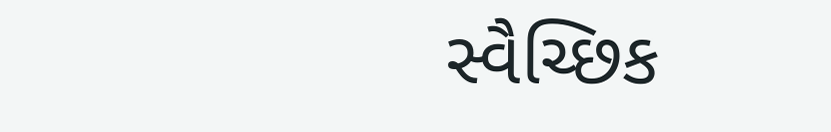સ્વૈચ્છિક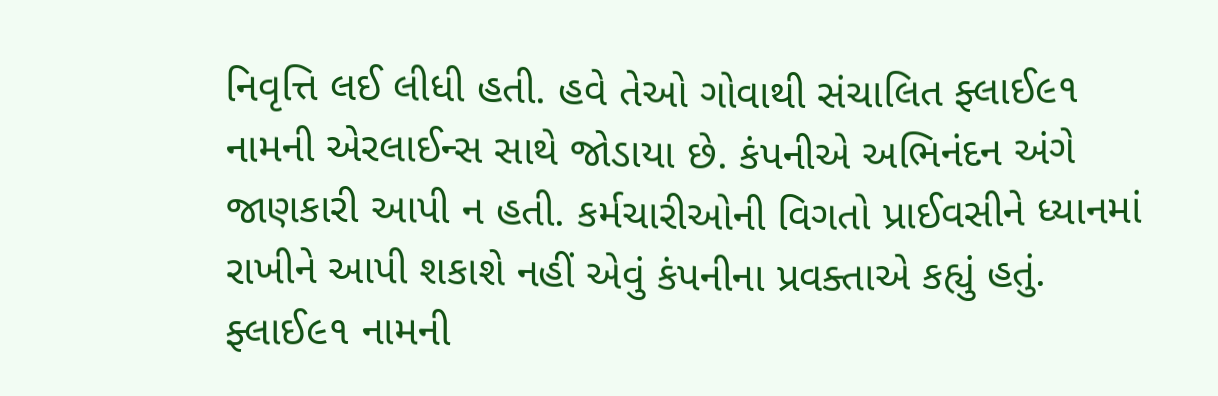નિવૃત્તિ લઈ લીધી હતી. હવે તેઓ ગોવાથી સંચાલિત ફ્લાઈ૯૧ નામની એરલાઈન્સ સાથે જોડાયા છે. કંપનીએ અભિનંદન અંગે જાણકારી આપી ન હતી. કર્મચારીઓની વિગતો પ્રાઈવસીને ધ્યાનમાં રાખીને આપી શકાશે નહીં એવું કંપનીના પ્રવક્તાએ કહ્યું હતું.
ફ્લાઈ૯૧ નામની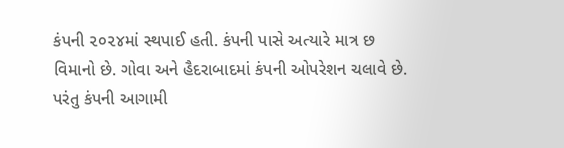કંપની ૨૦૨૪માં સ્થપાઈ હતી. કંપની પાસે અત્યારે માત્ર છ વિમાનો છે. ગોવા અને હૈદરાબાદમાં કંપની ઓપરેશન ચલાવે છે. પરંતુ કંપની આગામી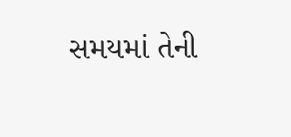સમયમાં તેની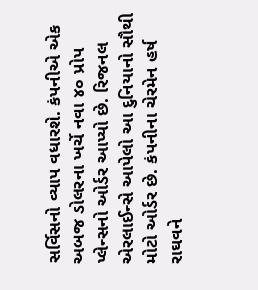સર્વિસનો વ્યાપ વધારશે. કંપનીએ એક અબજ ડોલરના ખર્ચે નવા ૪૦ પ્રોપ પ્લેન્સનો ઓર્ડર આપ્યો છે. રિજનલ એરલાઈન્સે આપેલો આ દુનિયાનો સૌથી મોટો ઓર્ડર છે. કંપનીના ચેરમેન હર્ષ રાઘવને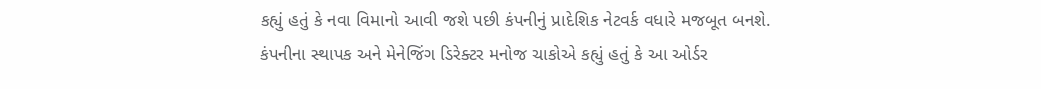કહ્યું હતું કે નવા વિમાનો આવી જશે પછી કંપનીનું પ્રાદેશિક નેટવર્ક વધારે મજબૂત બનશે. કંપનીના સ્થાપક અને મેનેજિંગ ડિરેક્ટર મનોજ ચાકોએ કહ્યું હતું કે આ ઓર્ડર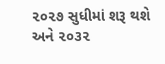૨૦૨૭ સુધીમાં શરૂ થશે અને ૨૦૩૨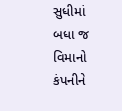સુધીમાં બધા જ વિમાનો કંપનીને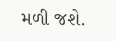મળી જશે.